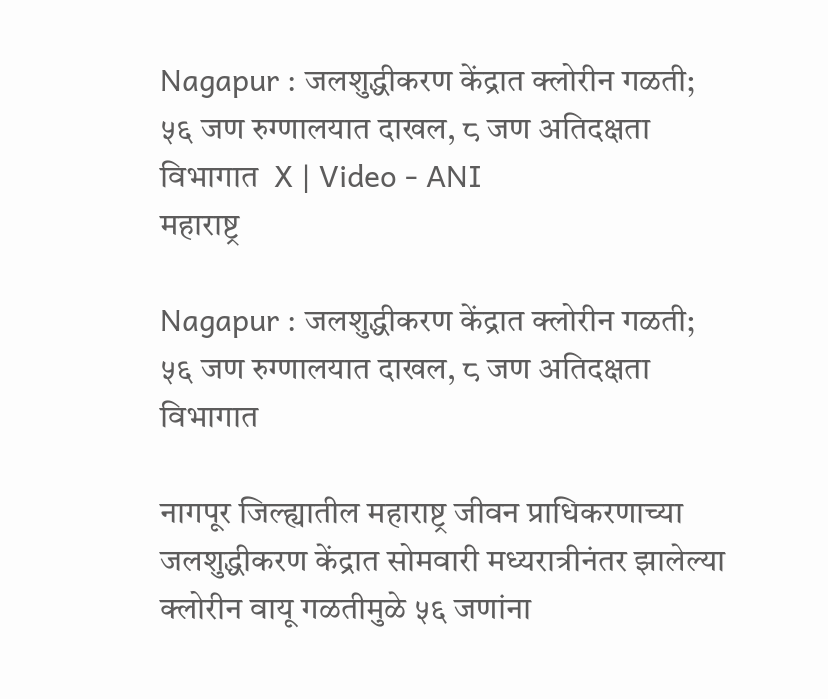Nagapur : जलशुद्धीकरण केंद्रात क्लोरीन गळती; ५६ जण रुग्णालयात दाखल, ८ जण अतिदक्षता विभागात  X | Video - ANI
महाराष्ट्र

Nagapur : जलशुद्धीकरण केंद्रात क्लोरीन गळती; ५६ जण रुग्णालयात दाखल, ८ जण अतिदक्षता विभागात

नागपूर जिल्ह्यातील महाराष्ट्र जीवन प्राधिकरणाच्या जलशुद्धीकरण केंद्रात सोमवारी मध्यरात्रीनंतर झालेल्या क्लोरीन वायू गळतीमुळे ५६ जणांना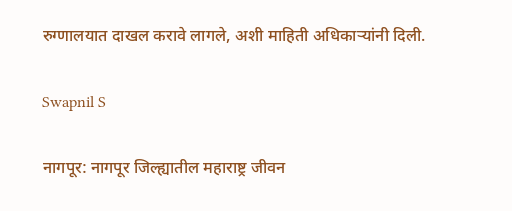रुग्णालयात दाखल करावे लागले, अशी माहिती अधिकाऱ्यांनी दिली.

Swapnil S

नागपूर: नागपूर जिल्ह्यातील महाराष्ट्र जीवन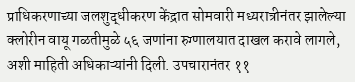प्राधिकरणाच्या जलशुद्धीकरण केंद्रात सोमवारी मध्यरात्रीनंतर झालेल्या क्लोरीन वायू गळतीमुळे ५६ जणांना रुग्णालयात दाखल करावे लागले, अशी माहिती अधिकाऱ्यांनी दिली. उपचारानंतर ११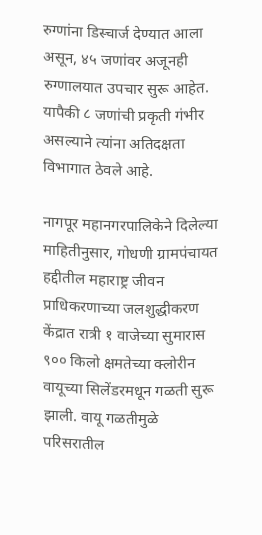रुग्णांना डिस्चार्ज देण्यात आला असून, ४५ जणांवर अजूनही रुग्णालयात उपचार सुरू आहेत. यापैकी ८ जणांची प्रकृती गंभीर असल्याने त्यांना अतिदक्षता विभागात ठेवले आहे.

नागपूर महानगरपालिकेने दिलेल्या माहितीनुसार, गोधणी ग्रामपंचायत हद्दीतील महाराष्ट्र जीवन प्राधिकरणाच्या जलशुद्धीकरण केंद्रात रात्री १ वाजेच्या सुमारास ९०० किलो क्षमतेच्या क्लोरीन वायूच्या सिलेंडरमधून गळती सुरू झाली. वायू गळतीमुळे परिसरातील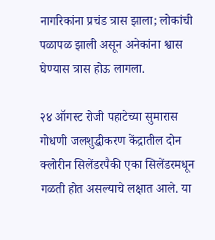नागरिकांना प्रचंड त्रास झाला; लोकांची पळापळ झाली असून अनेकांना श्वास घेण्यास त्रास होऊ लागला.

२४ ऑगस्ट रोजी पहाटेच्या सुमारास गोधणी जलशुद्धीकरण केंद्रातील दोन क्लोरीन सिलेंडरपैकी एका सिलेंडरमधून गळती होत असल्याचे लक्षात आले. या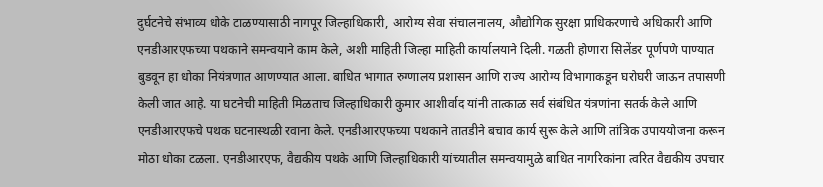दुर्घटनेचे संभाव्य धोके टाळण्यासाठी नागपूर जिल्हाधिकारी, आरोग्य सेवा संचालनालय, औद्योगिक सुरक्षा प्राधिकरणाचे अधिकारी आणि एनडीआरएफच्या पथकाने समन्वयाने काम केले, अशी माहिती जिल्हा माहिती कार्यालयाने दिली. गळती होणारा सिलेंडर पूर्णपणे पाण्यात बुडवून हा धोका नियंत्रणात आणण्यात आला. बाधित भागात रुग्णालय प्रशासन आणि राज्य आरोग्य विभागाकडून घरोघरी जाऊन तपासणी केली जात आहे. या घटनेची माहिती मिळताच जिल्हाधिकारी कुमार आशीर्वाद यांनी तात्काळ सर्व संबंधित यंत्रणांना सतर्क केले आणि एनडीआरएफचे पथक घटनास्थळी रवाना केले. एनडीआरएफच्या पथकाने तातडीने बचाव कार्य सुरू केले आणि तांत्रिक उपाययोजना करून मोठा धोका टळला. एनडीआरएफ, वैद्यकीय पथके आणि जिल्हाधिकारी यांच्यातील समन्वयामुळे बाधित नागरिकांना त्वरित वैद्यकीय उपचार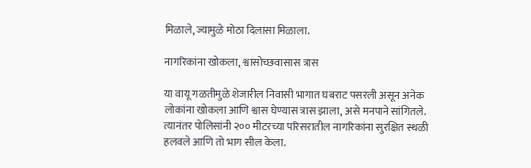मिळाले, ज्यामुळे मोठा दिलासा मिळाला.

नागरिकांना खोकला, श्वासोच्छवासास त्रास

या वायू गळतीमुळे शेजारील निवासी भागात घबराट पसरली असून अनेक लोकांना खोकला आणि श्वास घेण्यास त्रास झाला, असे मनपाने सांगितले. त्यानंतर पोलिसांनी २०० मीटरच्या परिसरातील नागरिकांना सुरक्षित स्थळी हलवले आणि तो भाग सील केला.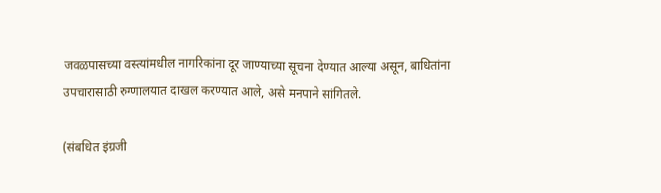जवळपासच्या वस्त्यांमधील नागरिकांना दूर जाण्याच्या सूचना देण्यात आल्या असून, बाधितांना उपचारासाठी रुग्णालयात दाखल करण्यात आले, असे मनपाने सांगितले.

(संबधित इंग्रजी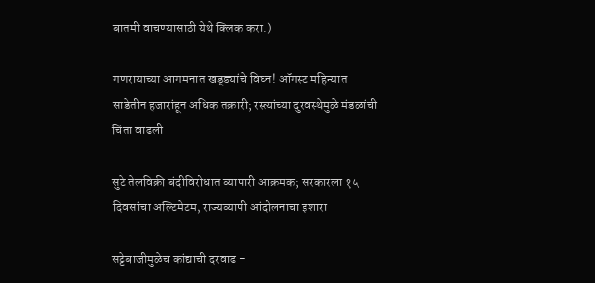बातमी वाचण्यासाठी येथे क्लिक करा.)

गणरायाच्या आगमनात खड्ड्यांचे विघ्न! ऑगस्ट महिन्यात साडेतीन हजारांहून अधिक तक्रारी; रस्त्यांच्या दुरवस्थेमुळे मंडळांची चिंता वाढली

सुटे तेलविक्री बंदीविरोधात व्यापारी आक्रमक; सरकारला १५ दिवसांचा अल्टिमेटम, राज्यव्यापी आंदोलनाचा इशारा

सट्टेबाजीमुळेच कांद्याची दरवाढ -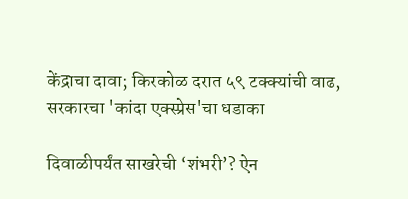केंद्राचा दावा; किरकोळ दरात ५९ टक्क्यांची वाढ, सरकारचा 'कांदा एक्स्प्रेस'चा धडाका

दिवाळीपर्यंत साखरेची ‘शंभरी’? ऐन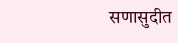सणासुदीत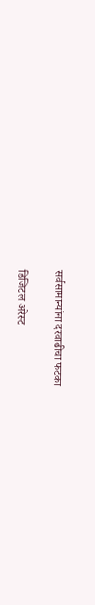सर्वसामान्यांना दरवाढीचा फटका

डिजिटल अरेस्ट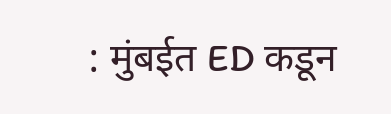: मुंबईत ED कडून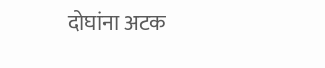दोघांना अटक